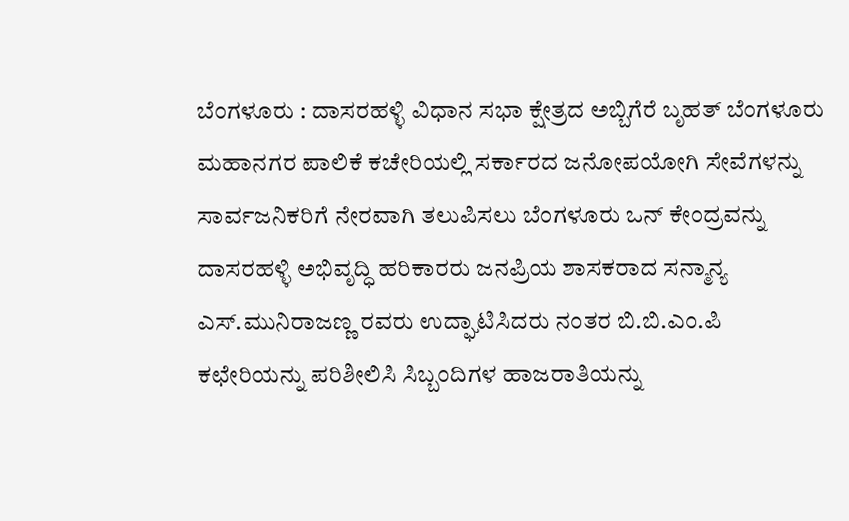ಬೆಂಗಳೂರು : ದಾಸರಹಳ್ಳಿ ವಿಧಾನ ಸಭಾ ಕ್ಷೇತ್ರದ ಅಬ್ಬಿಗೆರೆ ಬೃಹತ್ ಬೆಂಗಳೂರು ಮಹಾನಗರ ಪಾಲಿಕೆ ಕಚೇರಿಯಲ್ಲಿ ಸರ್ಕಾರದ ಜನೋಪಯೋಗಿ ಸೇವೆಗಳನ್ನು ಸಾರ್ವಜನಿಕರಿಗೆ ನೇರವಾಗಿ ತಲುಪಿಸಲು ಬೆಂಗಳೂರು ಒನ್ ಕೇಂದ್ರವನ್ನು ದಾಸರಹಳ್ಳಿ ಅಭಿವೃದ್ಧಿ ಹರಿಕಾರರು ಜನಪ್ರಿಯ ಶಾಸಕರಾದ ಸನ್ಮಾನ್ಯ ಎಸ್.ಮುನಿರಾಜಣ್ಣ ರವರು ಉದ್ಘಾಟಿಸಿದರು ನಂತರ ಬಿ.ಬಿ.ಎಂ.ಪಿ ಕಛೇರಿಯನ್ನು ಪರಿಶೀಲಿಸಿ ಸಿಬ್ಬಂದಿಗಳ ಹಾಜರಾತಿಯನ್ನು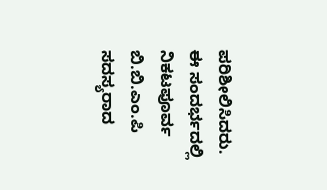ಪರಿಶೀಲಿಸಿದರು. ಈ ಸಂದರ್ಭದಲ್ಲಿ ನಿಕಟಪೂರ್ವ ಬಿ.ಬಿ.ಎಂ.ಪಿ ಸದಸ್ಯರಾದ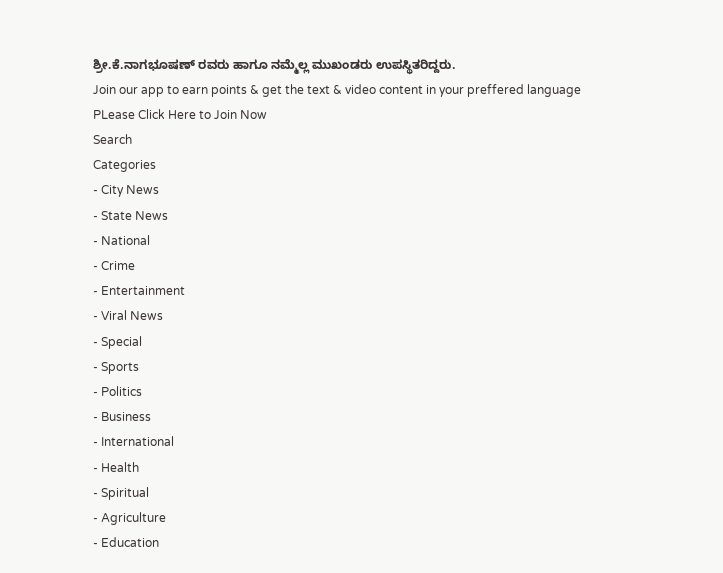ಶ್ರೀ.ಕೆ.ನಾಗಭೂಷಣ್ ರವರು ಹಾಗೂ ನಮ್ಮೆಲ್ಲ ಮುಖಂಡರು ಉಪಸ್ಥಿತರಿದ್ದರು.
Join our app to earn points & get the text & video content in your preffered language
PLease Click Here to Join Now
Search
Categories
- City News
- State News
- National
- Crime
- Entertainment
- Viral News
- Special
- Sports
- Politics
- Business
- International
- Health
- Spiritual
- Agriculture
- Education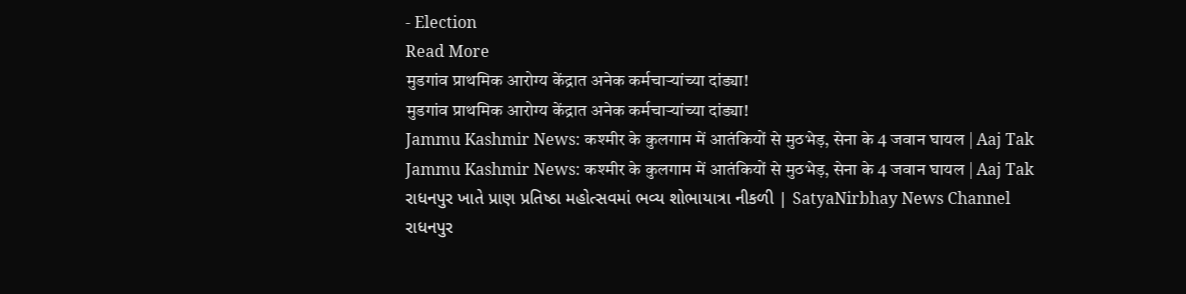- Election
Read More
मुडगांव प्राथमिक आरोग्य केंद्रात अनेक कर्मचाऱ्यांच्या दांड्या!
मुडगांव प्राथमिक आरोग्य केंद्रात अनेक कर्मचाऱ्यांच्या दांड्या!
Jammu Kashmir News: कश्मीर के कुलगाम में आतंकियों से मुठभेड़, सेना के 4 जवान घायल | Aaj Tak
Jammu Kashmir News: कश्मीर के कुलगाम में आतंकियों से मुठभेड़, सेना के 4 जवान घायल | Aaj Tak
રાધનપુર ખાતે પ્રાણ પ્રતિષ્ઠા મહોત્સવમાં ભવ્ય શોભાયાત્રા નીકળી | SatyaNirbhay News Channel
રાધનપુર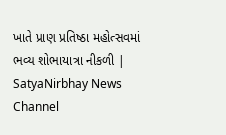ખાતે પ્રાણ પ્રતિષ્ઠા મહોત્સવમાં ભવ્ય શોભાયાત્રા નીકળી | SatyaNirbhay News Channel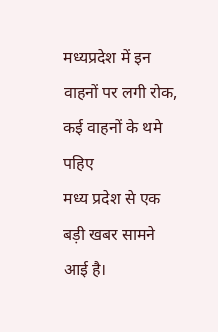मध्यप्रदेश में इन वाहनों पर लगी रोक, कई वाहनों के थमे पहिए
मध्य प्रदेश से एक बड़ी खबर सामने आई है।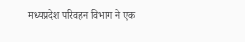मध्यप्रदेश परिवहन विभाग ने एक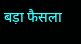बड़ा फैसला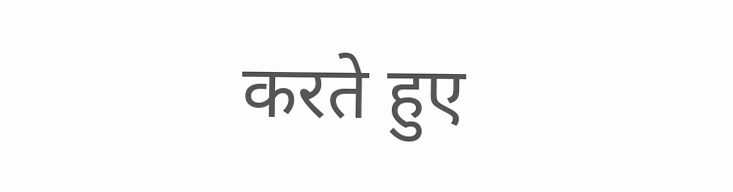करते हुए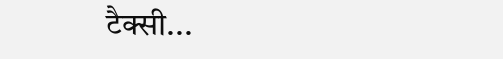टैक्सी...